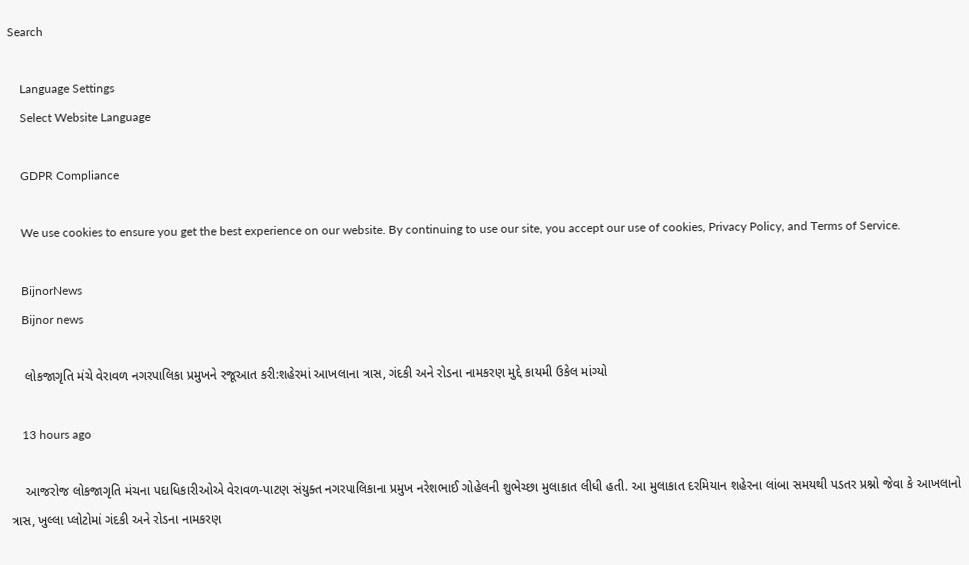Search

    Language Settings
    Select Website Language

    GDPR Compliance

    We use cookies to ensure you get the best experience on our website. By continuing to use our site, you accept our use of cookies, Privacy Policy, and Terms of Service.

    BijnorNews
    Bijnor news

    લોકજાગૃતિ મંચે વેરાવળ નગરપાલિકા પ્રમુખને રજૂઆત કરી:શહેરમાં આખલાના ત્રાસ, ગંદકી અને રોડના નામકરણ મુદ્દે કાયમી ઉકેલ માંગ્યો

    13 hours ago

    આજરોજ લોકજાગૃતિ મંચના પદાધિકારીઓએ વેરાવળ-પાટણ સંયુક્ત નગરપાલિકાના પ્રમુખ નરેશભાઈ ગોહેલની શુભેચ્છા મુલાકાત લીધી હતી. આ મુલાકાત દરમિયાન શહેરના લાંબા સમયથી પડતર પ્રશ્નો જેવા કે આખલાનો ત્રાસ, ખુલ્લા પ્લોટોમાં ગંદકી અને રોડના નામકરણ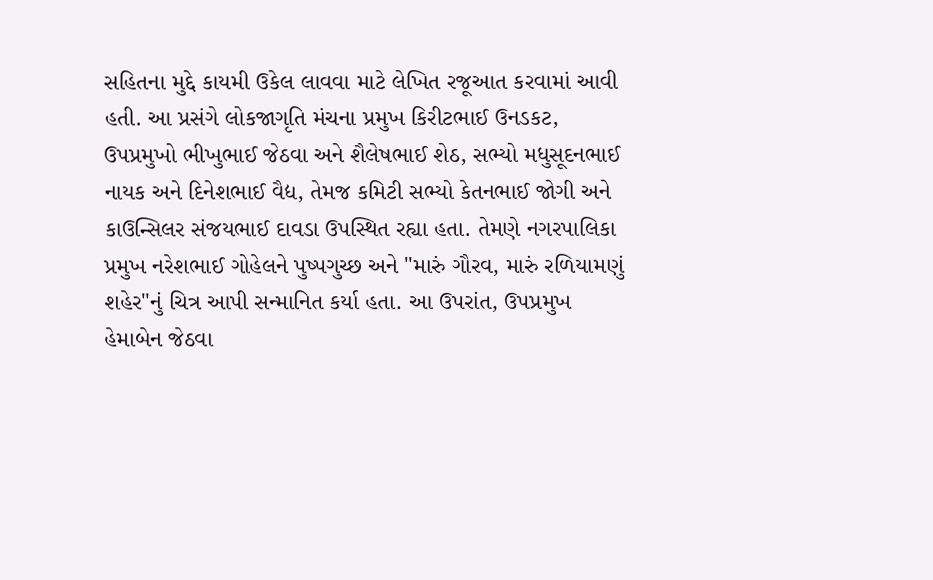સહિતના મુદ્દે કાયમી ઉકેલ લાવવા માટે લેખિત રજૂઆત કરવામાં આવી હતી. આ પ્રસંગે લોકજાગૃતિ મંચના પ્રમુખ કિરીટભાઈ ઉનડકટ, ઉપપ્રમુખો ભીખુભાઈ જેઠવા અને શૈલેષભાઈ શેઠ, સભ્યો મધુસૂદનભાઈ નાયક અને દિનેશભાઈ વૈદ્ય, તેમજ કમિટી સભ્યો કેતનભાઈ જોગી અને કાઉન્સિલર સંજયભાઈ દાવડા ઉપસ્થિત રહ્યા હતા. તેમણે નગરપાલિકા પ્રમુખ નરેશભાઈ ગોહેલને પુષ્પગુચ્છ અને "મારું ગૌરવ, મારું રળિયામણું શહેર"નું ચિત્ર આપી સન્માનિત કર્યા હતા. આ ઉપરાંત, ઉપપ્રમુખ હેમાબેન જેઠવા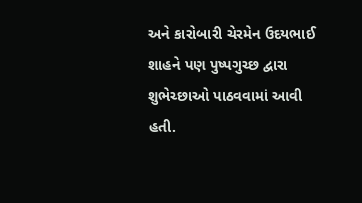અને કારોબારી ચેરમેન ઉદયભાઈ શાહને પણ પુષ્પગુચ્છ દ્વારા શુભેચ્છાઓ પાઠવવામાં આવી હતી.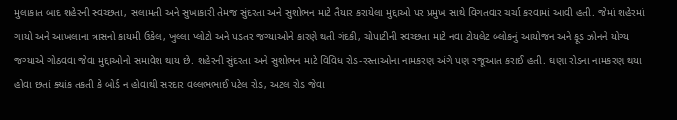મુલાકાત બાદ શહેરની સ્વચ્છતા, સલામતી અને સુખાકારી તેમજ સુંદરતા અને સુશોભન માટે તૈયાર કરાયેલા મુદ્દાઓ પર પ્રમુખ સાથે વિગતવાર ચર્ચા કરવામાં આવી હતી. જેમાં શહેરમાં ગાયો અને આખલાના ત્રાસનો કાયમી ઉકેલ, ખુલ્લા પ્લોટો અને પડતર જગ્યાઓને કારણે થતી ગંદકી, ચોપાટીની સ્વચ્છતા માટે નવા ટોયલેટ બ્લોકનું આયોજન અને ફૂડ ઝોનને યોગ્ય જગ્યાએ ગોઠવવા જેવા મુદ્દાઓનો સમાવેશ થાય છે. શહેરની સુંદરતા અને સુશોભન માટે વિવિધ રોડ-રસ્તાઓના નામકરણ અંગે પણ રજૂઆત કરાઈ હતી. ઘણા રોડના નામકરણ થયા હોવા છતાં ક્યાંક તકતી કે બોર્ડ ન હોવાથી સરદાર વલ્લભભાઈ પટેલ રોડ, અટલ રોડ જેવા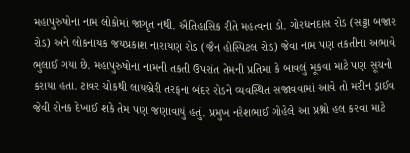મહાપુરુષોના નામ લોકોમાં જાગૃત નથી. ઐતિહાસિક રીતે મહત્વના ડો. ગોરધનદાસ રોડ (સટ્ટા બજાર રોડ) અને લોકનાયક જયપ્રકાશ નારાયણ રોડ (જૈન હોસ્પિટલ રોડ) જેવા નામ પણ તકતીના અભાવે ભુલાઈ ગયા છે. મહાપુરુષોના નામની તકતી ઉપરાંત તેમની પ્રતિમા કે બાવલું મૂકવા માટે પણ સૂચનો કરાયા હતા. ટાવર ચોકથી લાયબ્રેરી તરફના બંદર રોડને વ્યવસ્થિત સજાવવામાં આવે તો મરીન ડ્રાઈવ જેવી રોનક દેખાઈ શકે તેમ પણ જણાવાયું હતું. પ્રમુખ નરેશભાઈ ગોહેલે આ પ્રશ્નો હલ કરવા માટે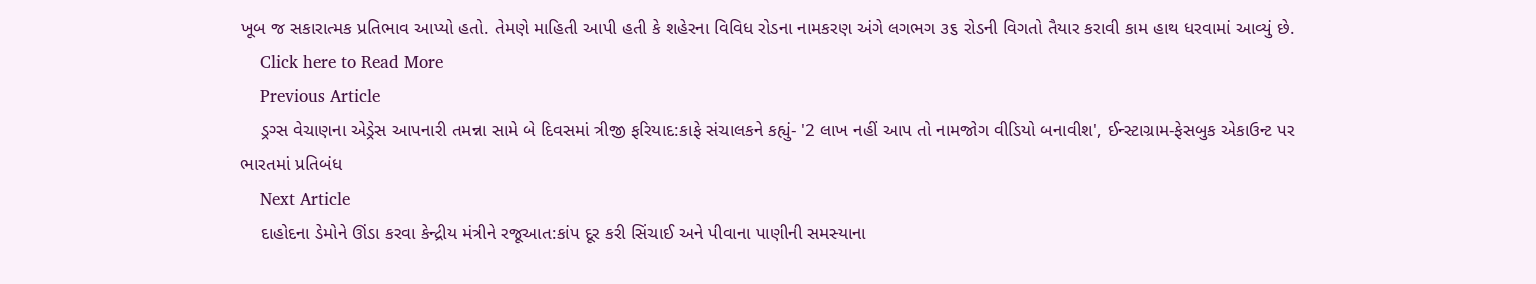ખૂબ જ સકારાત્મક પ્રતિભાવ આપ્યો હતો. તેમણે માહિતી આપી હતી કે શહેરના વિવિધ રોડના નામકરણ અંગે લગભગ ૩૬ રોડની વિગતો તૈયાર કરાવી કામ હાથ ધરવામાં આવ્યું છે.
    Click here to Read More
    Previous Article
    ડ્રગ્સ વેચાણના એડ્રેસ આપનારી તમન્ના સામે બે દિવસમાં ત્રીજી ફરિયાદ:કાફે સંચાલકને કહ્યું- '2 લાખ નહીં આપ તો નામજોગ વીડિયો બનાવીશ', ઈન્સ્ટાગ્રામ-ફેસબુક એકાઉન્ટ પર ભારતમાં પ્રતિબંધ
    Next Article
    દાહોદના ડેમોને ઊંડા કરવા કેન્દ્રીય મંત્રીને રજૂઆત:કાંપ દૂર કરી સિંચાઈ અને પીવાના પાણીની સમસ્યાના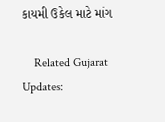કાયમી ઉકેલ માટે માંગ

    Related Gujarat Updates: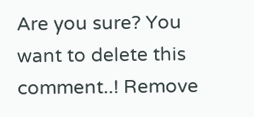Are you sure? You want to delete this comment..! Remove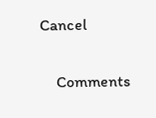Cancel

    Comments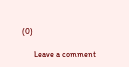(0)

      Leave a comment